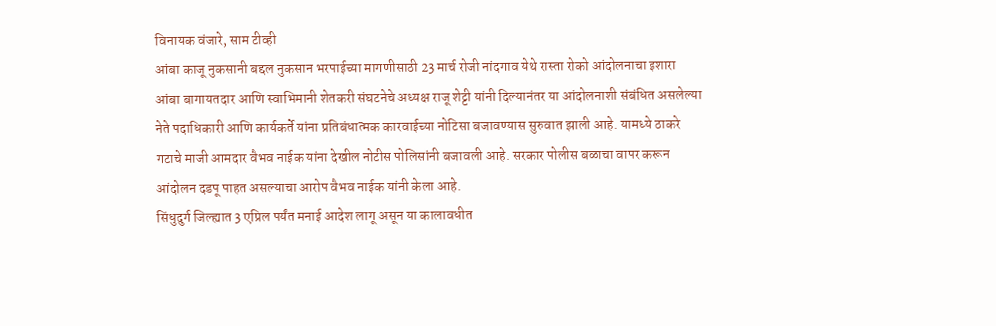विनायक वंजारे, साम टीव्ही
आंबा काजू नुकसानी बद्दल नुकसान भरपाईच्या मागणीसाठी 23 मार्च रोजी नांदगाव येथे रास्ता रोको आंदोलनाचा इशारा आंबा बागायतदार आणि स्वाभिमानी शेतकरी संघटनेचे अध्यक्ष राजू शेट्टी यांनी दिल्यानंतर या आंदोलनाशी संबंधित असलेल्या नेते पदाधिकारी आणि कार्यकर्ते यांना प्रतिबंधात्मक कारवाईच्या नोटिसा बजावण्यास सुरुवात झाली आहे. यामध्ये ठाकरे गटाचे माजी आमदार वैभव नाईक यांना देखील नोटीस पोलिसांनी बजावली आहे. सरकार पोलीस बळाचा वापर करून आंदोलन दडपू पाहत असल्याचा आरोप वैभव नाईक यांनी केला आहे.
सिंधुदुर्ग जिल्ह्यात 3 एप्रिल पर्यंत मनाई आदेश लागू असून या कालावधीत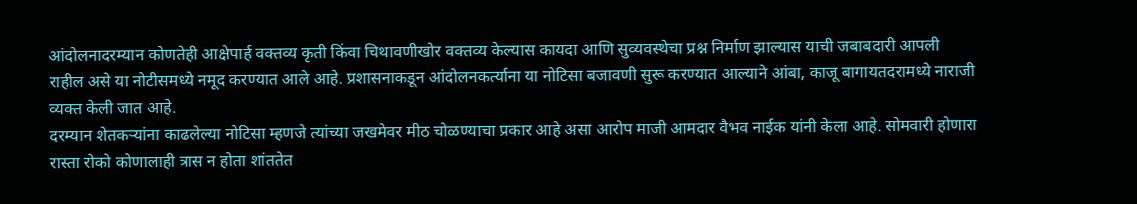आंदोलनादरम्यान कोणतेही आक्षेपार्ह वक्तव्य कृती किंवा चिथावणीखोर वक्तव्य केल्यास कायदा आणि सुव्यवस्थेचा प्रश्न निर्माण झाल्यास याची जबाबदारी आपली राहील असे या नोटीसमध्ये नमूद करण्यात आले आहे. प्रशासनाकडून आंदोलनकर्त्याना या नोटिसा बजावणी सुरू करण्यात आल्याने आंबा, काजू बागायतदरामध्ये नाराजी व्यक्त केली जात आहे.
दरम्यान शेतकऱ्यांना काढलेल्या नोटिसा म्हणजे त्यांच्या जखमेवर मीठ चोळण्याचा प्रकार आहे असा आरोप माजी आमदार वैभव नाईक यांनी केला आहे. सोमवारी होणारा रास्ता रोको कोणालाही त्रास न होता शांततेत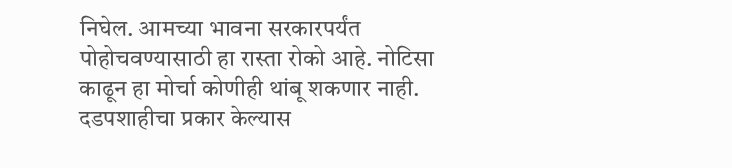निघेल. आमच्या भावना सरकारपर्यंत पोहोचवण्यासाठी हा रास्ता रोको आहे. नोटिसा काढून हा मोर्चा कोणीही थांबू शकणार नाही. दडपशाहीचा प्रकार केल्यास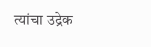त्यांचा उद्रेक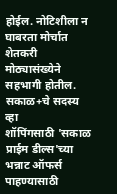होईल. नोटिशीला न घाबरता मोर्चात शेतकरी मोठ्यासंख्येने सहभागी होतील.
सकाळ+चे सदस्य व्हा
शॉपिंगसाठी 'सकाळ प्राईम डील्स'च्या भन्नाट ऑफर्स पाहण्यासाठी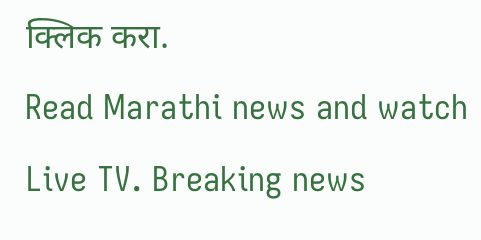क्लिक करा.
Read Marathi news and watch Live TV. Breaking news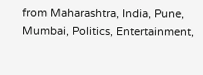from Maharashtra, India, Pune, Mumbai, Politics, Entertainment,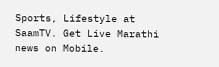Sports, Lifestyle at SaamTV. Get Live Marathi news on Mobile.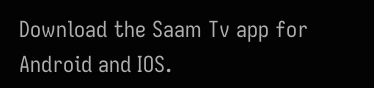Download the Saam Tv app for Android and IOS.